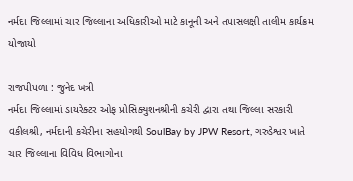નર્મદા જિલ્લામાં ચાર જિલ્લાના અધિકારીઓ માટે કાનૂની અને તપાસલક્ષી તાલીમ કાર્યક્રમ યોજાયો

રાજપીપળા : જુનેદ ખત્રી
નર્મદા જિલ્લામાં ડાયરેક્ટર ઓફ પ્રોસિક્યુશનશ્રીની કચેરી દ્વારા તથા જિલ્લા સરકારી વકીલશ્રી, નર્મદાની કચેરીના સહયોગથી SoulBay by JPW Resort, ગરુડેશ્વર ખાતે ચાર જિલ્લાના વિવિધ વિભાગોના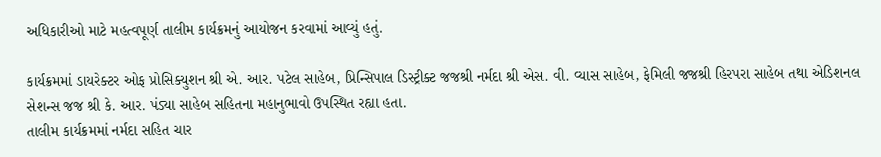અધિકારીઓ માટે મહત્વપૂર્ણ તાલીમ કાર્યક્રમનું આયોજન કરવામાં આવ્યું હતું.

કાર્યક્રમમાં ડાયરેક્ટર ઓફ પ્રોસિક્યુશન શ્રી એ. આર. પટેલ સાહેબ, પ્રિન્સિપાલ ડિસ્ટ્રીક્ટ જજશ્રી નર્મદા શ્રી એસ. વી. વ્યાસ સાહેબ, ફેમિલી જજશ્રી હિરપરા સાહેબ તથા એડિશનલ સેશન્સ જજ શ્રી કે. આર. પંડ્યા સાહેબ સહિતના મહાનુભાવો ઉપસ્થિત રહ્યા હતા.
તાલીમ કાર્યક્રમમાં નર્મદા સહિત ચાર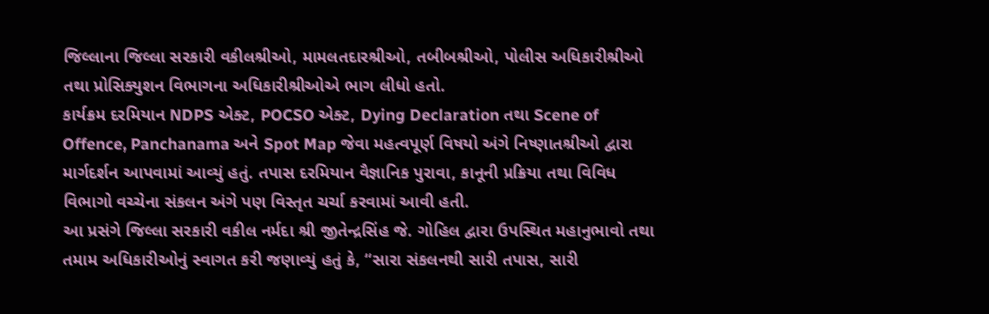જિલ્લાના જિલ્લા સરકારી વકીલશ્રીઓ, મામલતદારશ્રીઓ, તબીબશ્રીઓ, પોલીસ અધિકારીશ્રીઓ તથા પ્રોસિક્યુશન વિભાગના અધિકારીશ્રીઓએ ભાગ લીધો હતો.
કાર્યક્રમ દરમિયાન NDPS એક્ટ, POCSO એક્ટ, Dying Declaration તથા Scene of Offence, Panchanama અને Spot Map જેવા મહત્વપૂર્ણ વિષયો અંગે નિષ્ણાતશ્રીઓ દ્વારા માર્ગદર્શન આપવામાં આવ્યું હતું. તપાસ દરમિયાન વૈજ્ઞાનિક પુરાવા, કાનૂની પ્રક્રિયા તથા વિવિધ વિભાગો વચ્ચેના સંકલન અંગે પણ વિસ્તૃત ચર્ચા કરવામાં આવી હતી.
આ પ્રસંગે જિલ્લા સરકારી વકીલ નર્મદા શ્રી જીતેન્દ્રસિંહ જે. ગોહિલ દ્વારા ઉપસ્થિત મહાનુભાવો તથા તમામ અધિકારીઓનું સ્વાગત કરી જણાવ્યું હતું કે, “સારા સંકલનથી સારી તપાસ, સારી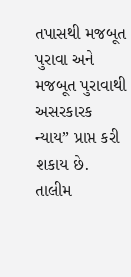તપાસથી મજબૂત પુરાવા અને મજબૂત પુરાવાથી અસરકારક ન્યાય” પ્રાપ્ત કરી શકાય છે.
તાલીમ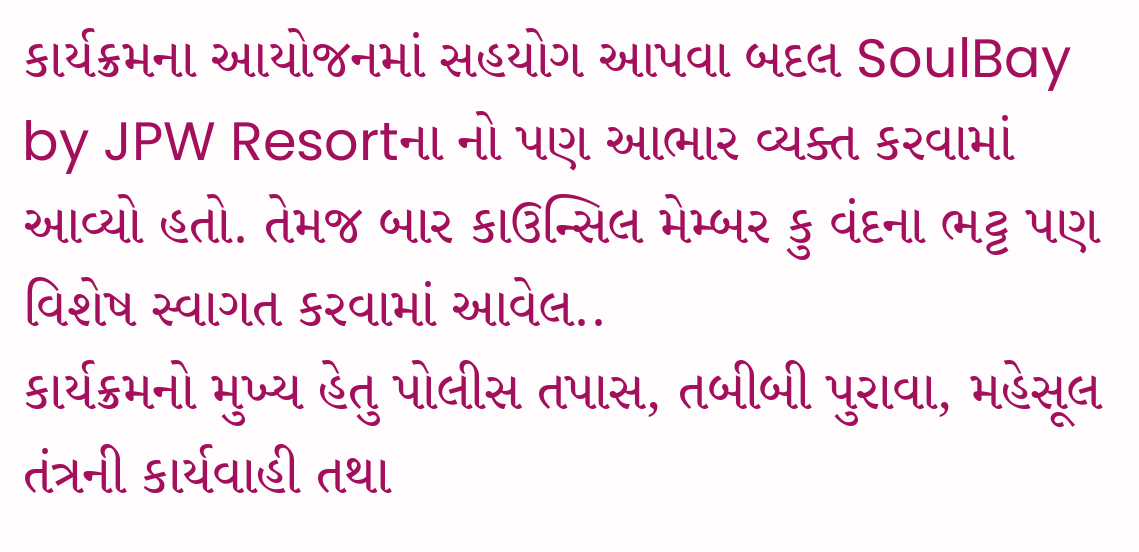કાર્યક્રમના આયોજનમાં સહયોગ આપવા બદલ SoulBay by JPW Resortના નો પણ આભાર વ્યક્ત કરવામાં આવ્યો હતો. તેમજ બાર કાઉન્સિલ મેમ્બર કુ વંદના ભટ્ટ પણ વિશેષ સ્વાગત કરવામાં આવેલ..
કાર્યક્રમનો મુખ્ય હેતુ પોલીસ તપાસ, તબીબી પુરાવા, મહેસૂલ તંત્રની કાર્યવાહી તથા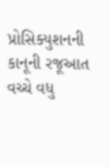પ્રોસિક્યુશનની કાનૂની રજૂઆત વચ્ચે વધુ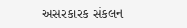અસરકારક સંકલન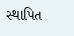સ્થાપિત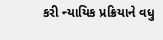કરી ન્યાયિક પ્રક્રિયાને વધુ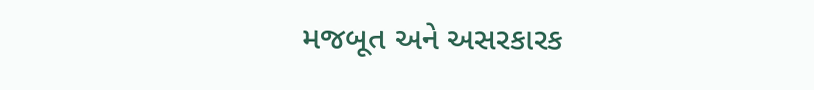મજબૂત અને અસરકારક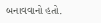બનાવવાનો હતો.